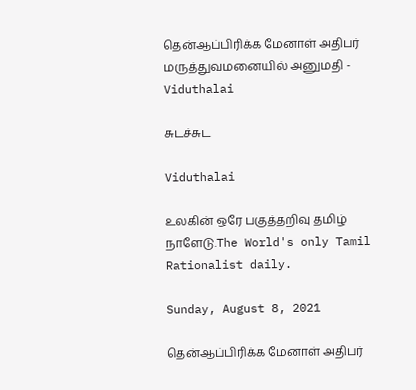தென்ஆப்பிரிக்க மேனாள் அதிபர் மருத்துவமனையில் அனுமதி - Viduthalai

சுடச்சுட

Viduthalai

உலகின் ஒரே பகுத்தறிவு தமிழ் நாளேடு.The World's only Tamil Rationalist daily.

Sunday, August 8, 2021

தென்ஆப்பிரிக்க மேனாள் அதிபர்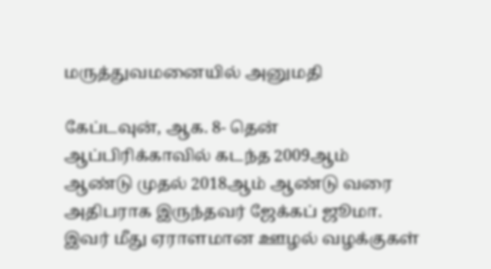மருத்துவமனையில் அனுமதி

கேப்டவுன், ஆக. 8- தென் ஆப்பிரிக்காவில் கடந்த 2009ஆம் ஆண்டு முதல் 2018ஆம் ஆண்டு வரை அதிபராக இருந்தவர் ஜேக்கப் ஜூமா. இவர் மீது ஏராளமான ஊழல் வழக்குகள்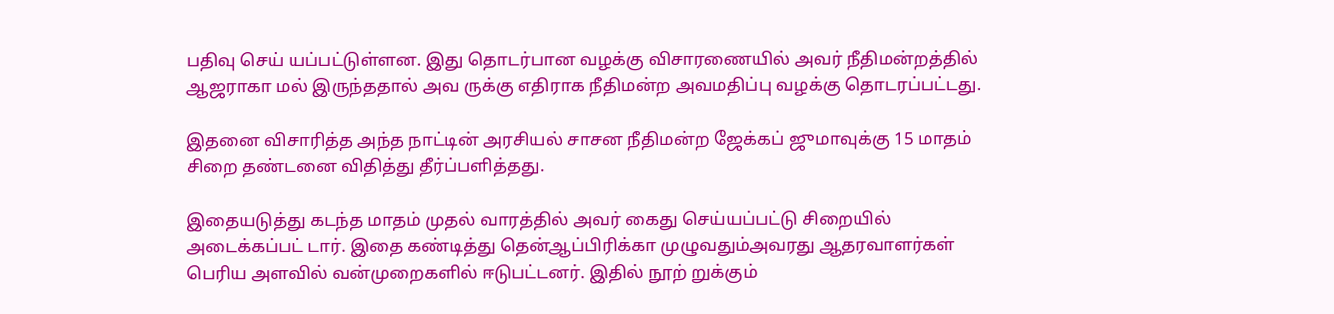பதிவு செய் யப்பட்டுள்ளன. இது தொடர்பான வழக்கு விசாரணையில் அவர் நீதிமன்றத்தில் ஆஜராகா மல் இருந்ததால் அவ ருக்கு எதிராக நீதிமன்ற அவமதிப்பு வழக்கு தொடரப்பட்டது.

இதனை விசாரித்த அந்த நாட்டின் அரசியல் சாசன நீதிமன்ற ஜேக்கப் ஜுமாவுக்கு 15 மாதம் சிறை தண்டனை விதித்து தீர்ப்பளித்தது.

இதையடுத்து கடந்த மாதம் முதல் வாரத்தில் அவர் கைது செய்யப்பட்டு சிறையில் அடைக்கப்பட் டார். இதை கண்டித்து தென்ஆப்பிரிக்கா முழுவதும்அவரது ஆதரவாளர்கள் பெரிய அளவில் வன்முறைகளில் ஈடுபட்டனர். இதில் நூற் றுக்கும்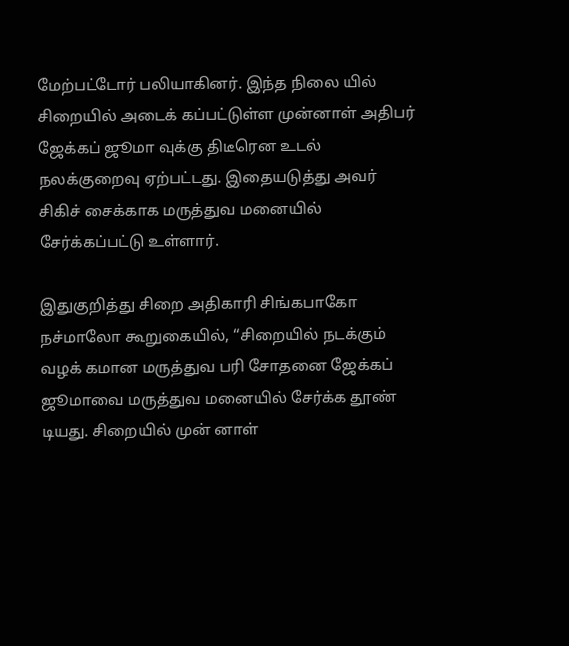மேற்பட்டோர் பலியாகினர். இந்த நிலை யில் சிறையில் அடைக் கப்பட்டுள்ள முன்னாள் அதிபர் ஜேக்கப் ஜூமா வுக்கு திடீரென உடல் நலக்குறைவு ஏற்பட்டது. இதையடுத்து அவர் சிகிச் சைக்காக மருத்துவ மனையில் சேர்க்கப்பட்டு உள்ளார்.

இதுகுறித்து சிறை அதிகாரி சிங்கபாகோ நச்மாலோ கூறுகையில், ‘‘சிறையில் நடக்கும் வழக் கமான மருத்துவ பரி சோதனை ஜேக்கப் ஜூமாவை மருத்துவ மனையில் சேர்க்க தூண் டியது. சிறையில் முன் னாள்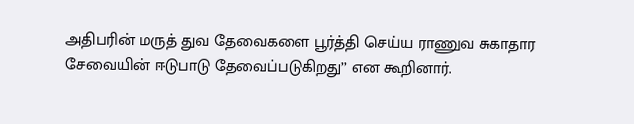அதிபரின் மருத் துவ தேவைகளை பூர்த்தி செய்ய ராணுவ சுகாதார சேவையின் ஈடுபாடு தேவைப்படுகிறது’’ என கூறினார்.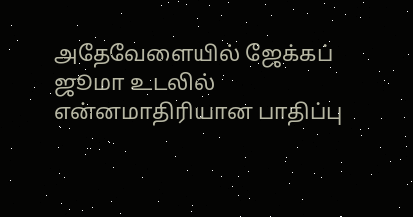அதேவேளையில் ஜேக்கப் ஜூமா உடலில் என்னமாதிரியான பாதிப்பு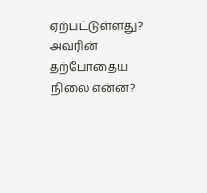ஏற்பட்டுள்ளது? அவரின் தற்போதைய நிலை என்ன?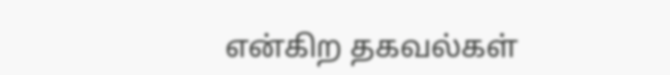என்கிற தகவல்கள்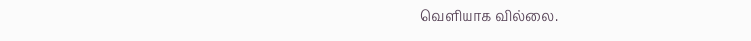வெளியாக வில்லை.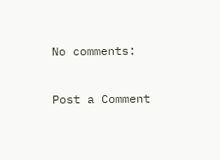No comments:

Post a Comment